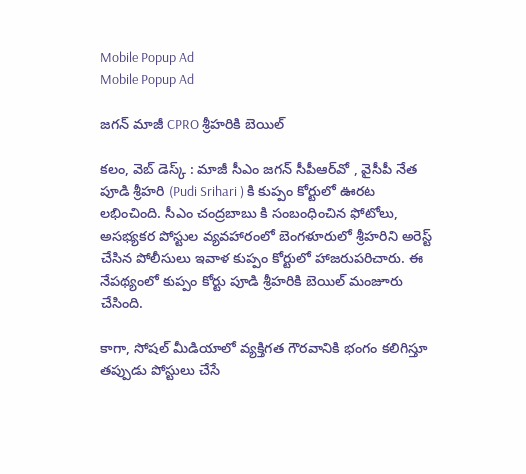Mobile Popup Ad
Mobile Popup Ad

జగన్ మాజీ CPRO శ్రీహరికి బెయిల్

కలం, వెబ్ డెస్క్ : మాజీ సీఎం జగన్ సీపీఆర్‌వో , వైసీపీ నేత పూడి శ్రీహరి (Pudi Srihari ) కి కుప్పం కోర్టులో ఊరట లభించింది. సీఎం చంద్రబాబు కి సంబంధించిన ఫోటోలు, అసభ్యకర పోస్టుల వ్యవహారంలో బెంగళూరులో శ్రీహరిని అరెస్ట్ చేసిన పోలీసులు ఇవాళ కుప్పం కోర్టులో హాజరుపరిచారు. ఈ నేపథ్యంలో కుప్పం కోర్టు పూడి శ్రీహరికి బెయిల్ మంజూరు చేసింది.

కాగా, సోషల్ మీడియాలో వ్యక్తిగత గౌరవానికి భంగం కలిగిస్తూ తప్పుడు పోస్టులు చేసే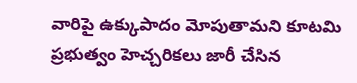వారిపై ఉక్కుపాదం మోపుతామని కూటమి ప్రభుత్వం హెచ్చరికలు జారీ చేసిన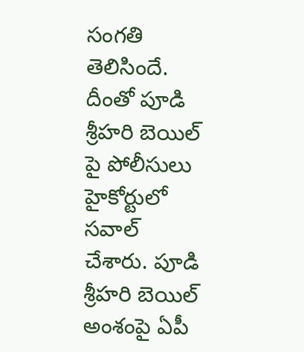సంగతి తెలిసిందే. దీంతో పూడి శ్రీహరి బెయిల్ పై పోలీసులు హైకోర్టులో సవాల్ చేశారు. పూడి శ్రీహరి బెయిల్ అంశంపై ఏపీ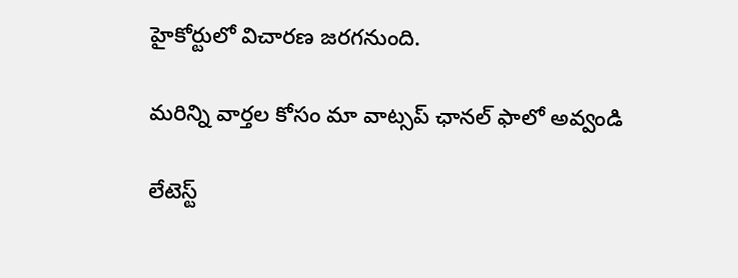హైకోర్టులో విచారణ జరగనుంది.

మ‌రిన్ని వార్త‌ల కోసం మా వాట్స‌ప్ ఛాన‌ల్ ఫాలో అవ్వండి

లేటెస్ట్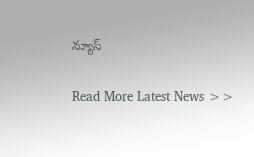న్యూస్‌

Read More Latest News >>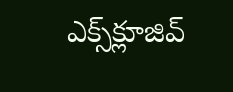ఎక్స్‌క్లూజివ్‌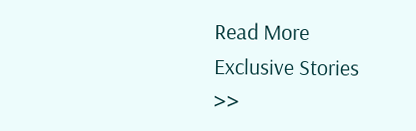Read More Exclusive Stories >>